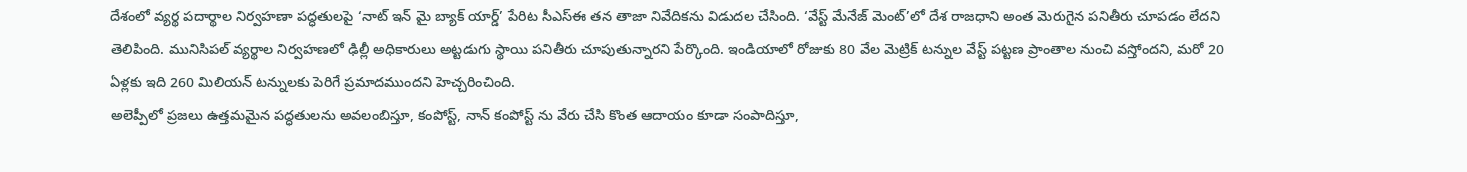దేశంలో వ్యర్థ పదార్థాల నిర్వహణా పద్ధతులపై ‘నాట్ ఇన్ మై బ్యాక్ యార్డ్’ పేరిట సీఎస్ఈ తన తాజా నివేదికను విడుదల చేసింది. ‘వేస్ట్ మేనేజ్ మెంట్’లో దేశ రాజధాని అంత మెరుగైన పనితీరు చూపడం లేదని తెలిపింది. మునిసిపల్ వ్యర్థాల నిర్వహణలో ఢిల్లీ అధికారులు అట్టడుగు స్థాయి పనితీరు చూపుతున్నారని పేర్కొంది. ఇండియాలో రోజుకు 80 వేల మెట్రిక్ టన్నుల వేస్ట్ పట్టణ ప్రాంతాల నుంచి వస్తోందని, మరో 20 ఏళ్లకు ఇది 260 మిలియన్ టన్నులకు పెరిగే ప్రమాదముందని హెచ్చరించింది.
అలెప్పీలో ప్రజలు ఉత్తమమైన పద్ధతులను అవలంబిస్తూ, కంపోస్ట్, నాన్ కంపోస్ట్ ను వేరు చేసి కొంత ఆదాయం కూడా సంపాదిస్తూ,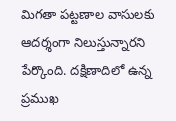మిగతా పట్టణాల వాసులకు ఆదర్శంగా నిలుస్తున్నారని పేర్కొంది. దక్షిణాదిలో ఉన్న ప్రముఖ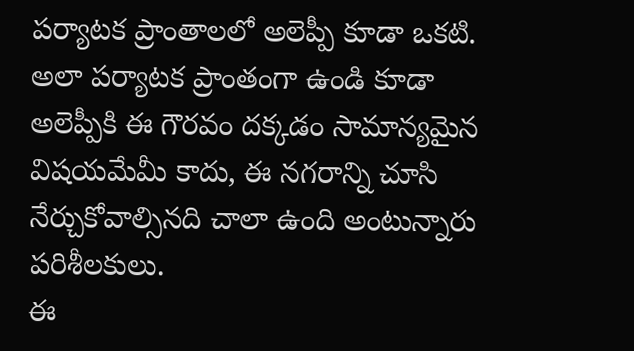పర్యాటక ప్రాంతాలలో అలెప్పీ కూడా ఒకటి. అలా పర్యాటక ప్రాంతంగా ఉండి కూడా అలెప్పీకి ఈ గౌరవం దక్కడం సామాన్యమైన విషయమేమీ కాదు, ఈ నగరాన్ని చూసి నేర్చుకోవాల్సినది చాలా ఉంది అంటున్నారు పరిశీలకులు.
ఈ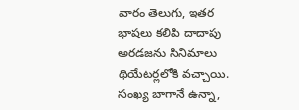వారం తెలుగు, ఇతర భాషలు కలిపి దాదాపు అరడజను సినిమాలు థియేటర్లలోకి వచ్చాయి. సంఖ్య బాగానే ఉన్నా,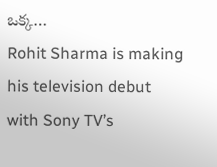ఒక్క…
Rohit Sharma is making his television debut with Sony TV’s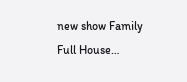new show Family Full House…